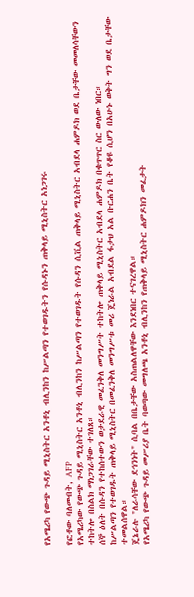የአሜሪካ የውጭ ጉዳይ ሚኒስትር አንቶኒ ብሊንከን ከሥልጣን የተወገዱትን የሱዳኑን ጠቅላይ ሚኒስትር አነጋገሩ

የፎቶው ባለመብት, AFP
የአሜሪካው የውጭ ጉዳይ ሚኒስትር አንቶኒ ብሊንከን ከሥልጣን የተወገዱት የሱዳን ሲቪል ጠቅላይ ሚኒስትር አብደላ ሐምዶክ ወደ ቤታቸው መመለሳቸውን ተከትሎ በስልክ ማነጋገራቸው ተገለጸ።
ሰኞ ዕለት በሱዳን የተከሰተውን ወታደራዊ መፈንቅለ መንግሥት ተከትሎ ጠቅላይ ሚኒስትር አብደላ ሐምዶክ በቁጥጥር ስር ውለው ነበር።
ከሥልጣን የተወገዱት ጠቅላይ ሚኒስትር በመፈንቅለ መንግሥቱ መሪ ጄነራል አብደል ፋታህ አል ቡርሐን ቤት የቆዩ ሲሆን በአሁኑ ወቅት ግን ወደ ቤታቸው ተመልሰዋል።
ጄኔራሉ "ለራሳቸው ደኅንነት" ሲባል በቤታቸው አስጠልለዋቸው እንደነበር ተናገረዋል።
የአሜሪካ የውጭ ጉዳይ መሥሪያ ቤት ባወጣው መግለጫ አንቶኒ ብሊንከን የጠቅላይ ሚኒስትር ሐምዶክን መፈታት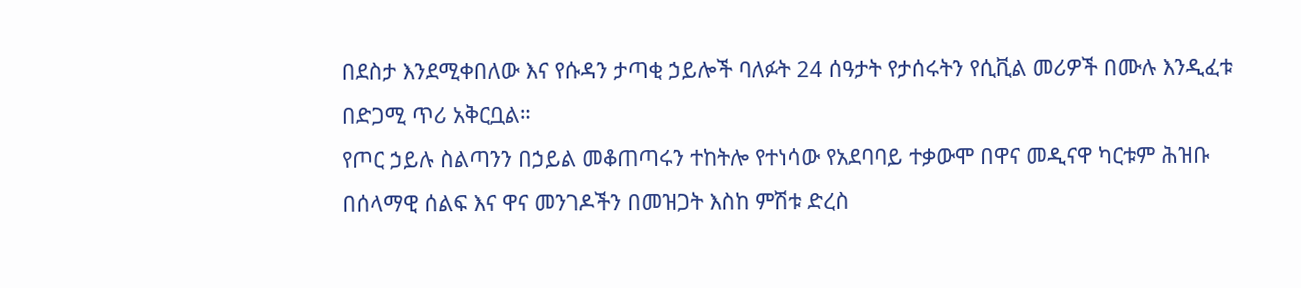በደስታ እንደሚቀበለው እና የሱዳን ታጣቂ ኃይሎች ባለፉት 24 ሰዓታት የታሰሩትን የሲቪል መሪዎች በሙሉ እንዲፈቱ በድጋሚ ጥሪ አቅርቧል።
የጦር ኃይሉ ስልጣንን በኃይል መቆጠጣሩን ተከትሎ የተነሳው የአደባባይ ተቃውሞ በዋና መዲናዋ ካርቱም ሕዝቡ በሰላማዊ ሰልፍ እና ዋና መንገዶችን በመዝጋት እስከ ምሽቱ ድረስ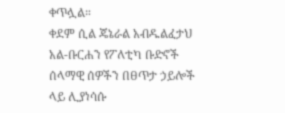ቀጥሏል።
ቀደም ሲል ጄኔራል አብዱልፈታህ አል-ቡርሐን የፖለቲካ ቡድኖች ሰላማዊ ሰዎችን በፀጥታ ኃይሎች ላይ ሊያነሳሱ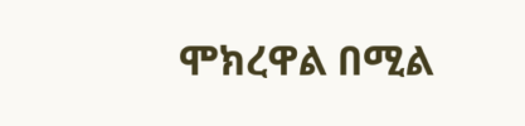ሞክረዋል በሚል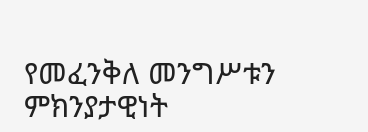የመፈንቅለ መንግሥቱን ምክንያታዊነት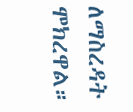ለማስረዳት ሞክረዋል።